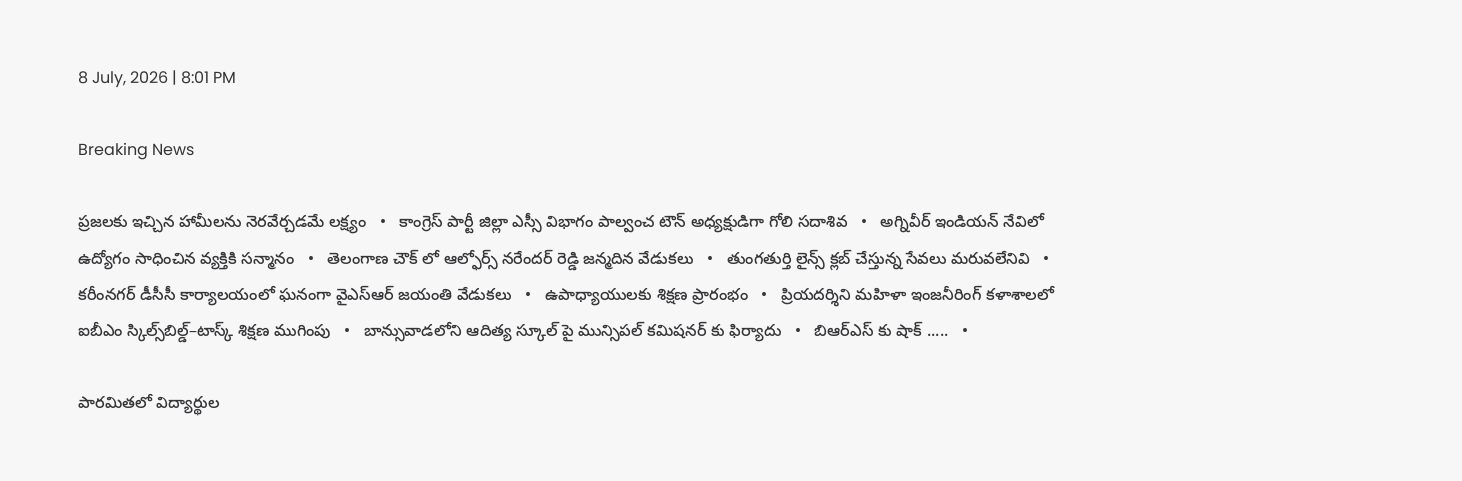8 July, 2026 | 8:01 PM

Breaking News

ప్రజలకు ఇచ్చిన హామీలను నెరవేర్చడమే లక్ష్యం   •   కాంగ్రెస్ పార్టీ జిల్లా ఎస్సీ విభాగం పాల్వంచ టౌన్ అధ్యక్షుడిగా గోలి సదాశివ   •   అగ్నివీర్ ఇండియన్ నేవిలో ఉద్యోగం సాధించిన వ్యక్తికి సన్మానం   •   తెలంగాణ చౌక్ లో ఆల్ఫోర్స్ నరేందర్ రెడ్డి జన్మదిన వేడుకలు   •   తుంగతుర్తి లైన్స్ క్లబ్ చేస్తున్న సేవలు మరువలేనివి   •   కరీంనగర్ డీసీసీ కార్యాలయంలో ఘనంగా వైఎస్ఆర్ జయంతి వేడుకలు   •   ఉపాధ్యాయులకు శిక్షణ ప్రారంభం   •   ప్రియదర్శిని మహిళా ఇంజనీరింగ్ కళాశాలలో ఐబీఎం స్కిల్స్‌బిల్డ్–టాస్క్ శిక్షణ ముగింపు   •   బాన్సువాడలోని ఆదిత్య స్కూల్ పై మున్సిపల్ కమిషనర్ కు ఫిర్యాదు   •   బిఆర్ఎస్ కు షాక్ .....   •

పారమితలో విద్యార్థుల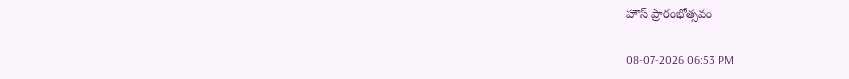హౌస్ ప్రారంభోత్సవం

08-07-2026 06:53 PM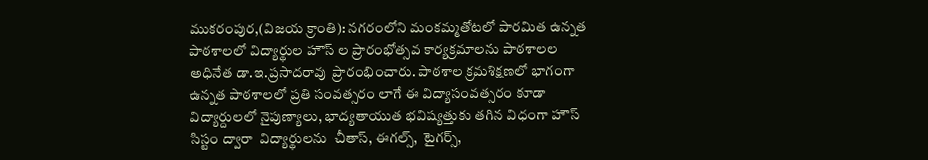ముకరంపుర,(విజయ క్రాంతి): నగరంలోని మంకమ్మతోటలో పారమిత ఉన్నత పాఠశాలలో విద్యార్థుల హౌస్ ల ప్రారంభోత్సవ కార్యక్రమాలను పాఠశాలల అధినేత డా.ఇ.ప్రసాదరావు  ప్రారంభించారు. పాఠశాల క్రమశిక్షణలో భాగంగా ఉన్నత పాఠశాలలో ప్రతి సంవత్సరం లాగే ఈ విద్యాసంవత్సరం కూడా విద్యార్దులలో నైపుణ్యాలు, భాద్యతాయుత భవిష్యత్తుకు తగిన విధంగా హౌస్ సిస్టం ద్వారా  విద్యార్థులను  చీతాస్, ఈగల్స్,  టైగర్స్,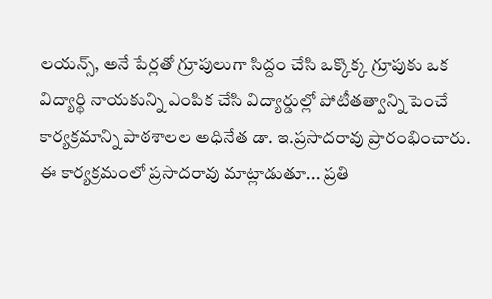లయన్స్, అనే పేర్లతో గ్రూపులుగా సిద్దం చేసి ఒక్కొక్క గ్రూపుకు ఒక విద్యార్థి నాయకున్ని ఎంపిక చేసి విద్యార్డుల్లో పోటీతత్వాన్ని పెంచే కార్యక్రమాన్ని పాఠశాలల అధినేత డా. ఇ.ప్రసాదరావు ప్రారంభించారు. ఈ కార్యక్రమంలో ప్రసాదరావు మాట్లాడుతూ... ప్రతి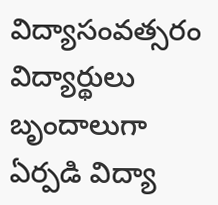విద్యాసంవత్సరం విద్యార్థులు బృందాలుగా ఏర్పడి విద్యా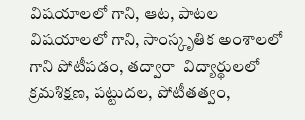విషయాలలో గాని, ఆట, పాటల విషయాలలో గాని, సాంస్కృతిక అంశాలలో గాని పోటీపడం, తద్వారా  విద్యార్థులలో  క్రమశిక్షణ, పట్టుదల, పోటీతత్వం,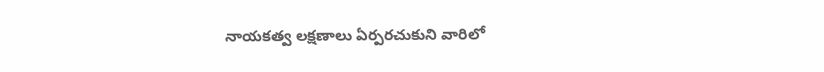నాయకత్వ లక్షణాలు ఏర్పరచుకుని వారిలో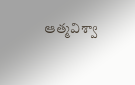ఆత్మవిశ్వా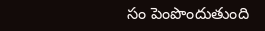సం పెంపొందుతుంది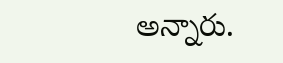అన్నారు.